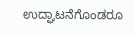ಉದ್ಘಾಟನೆಗೊಂಡರೂ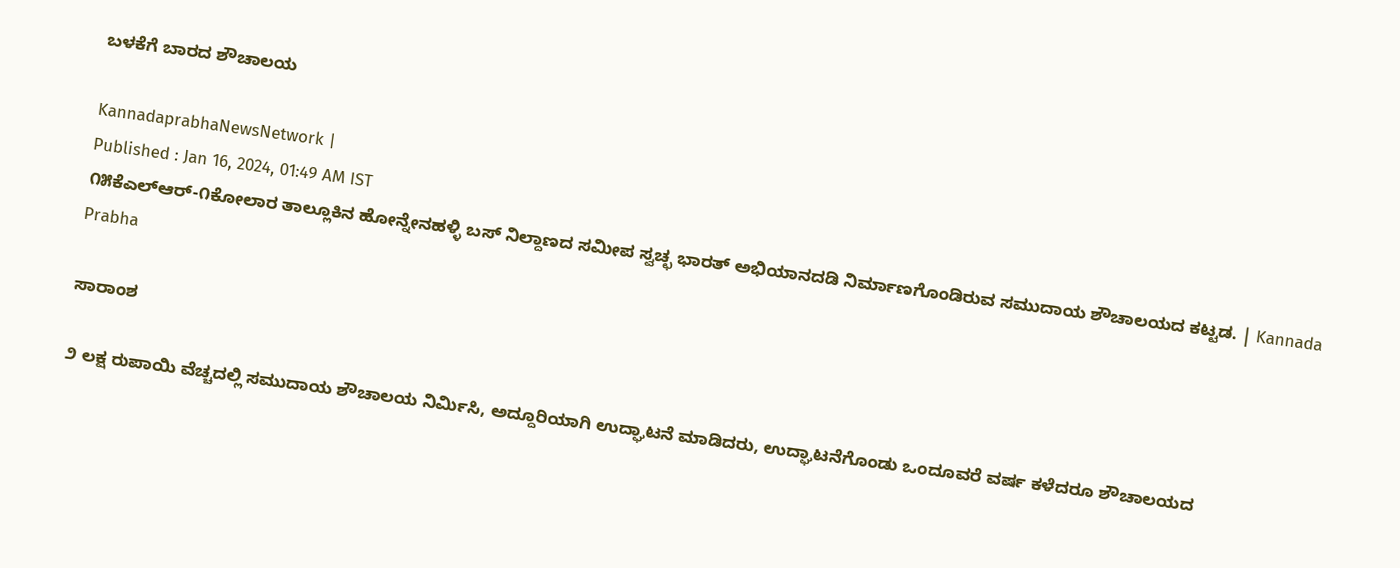ಬಳಕೆಗೆ ಬಾರದ ಶೌಚಾಲಯ

KannadaprabhaNewsNetwork |
Published : Jan 16, 2024, 01:49 AM IST
೧೫ಕೆಎಲ್‌ಆರ್-೧ಕೋಲಾರ ತಾಲ್ಲೂಕಿನ ಹೋನ್ನೇನಹಳ್ಳಿ ಬಸ್ ನಿಲ್ದಾಣದ ಸಮೀಪ ಸ್ವಚ್ಛ ಭಾರತ್ ಅಭಿಯಾನದಡಿ ನಿರ್ಮಾಣಗೊಂಡಿರುವ ಸಮುದಾಯ ಶೌಚಾಲಯದ ಕಟ್ಟಡ. | Kannada Prabha

ಸಾರಾಂಶ

೨ ಲಕ್ಷ ರುಪಾಯಿ ವೆಚ್ಚದಲ್ಲಿ ಸಮುದಾಯ ಶೌಚಾಲಯ ನಿರ್ಮಿಸಿ, ಅದ್ದೂರಿಯಾಗಿ ಉದ್ಘಾಟನೆ ಮಾಡಿದರು, ಉದ್ಘಾಟನೆಗೊಂಡು ಒಂದೂವರೆ ವರ್ಷ ಕಳೆದರೂ ಶೌಚಾಲಯದ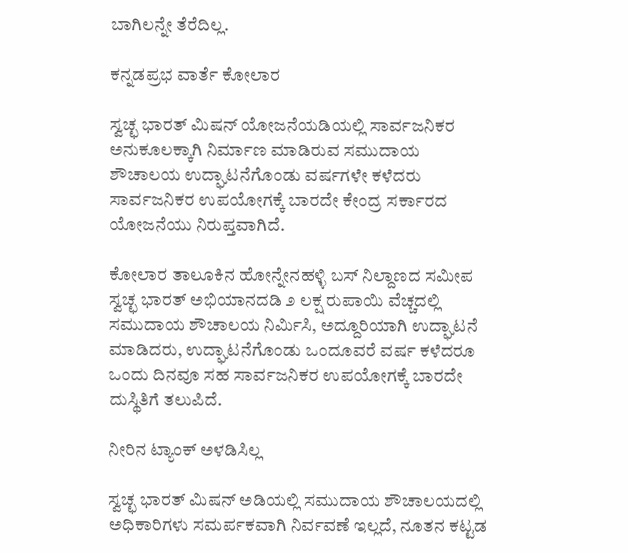ಬಾಗಿಲನ್ನೇ ತೆರೆದಿಲ್ಲ.

ಕನ್ನಡಪ್ರಭ ವಾರ್ತೆ ಕೋಲಾರ

ಸ್ವಚ್ಛ ಭಾರತ್ ಮಿಷನ್ ಯೋಜನೆಯಡಿಯಲ್ಲಿ ಸಾರ್ವಜನಿಕರ ಅನುಕೂಲಕ್ಕಾಗಿ ನಿರ್ಮಾಣ ಮಾಡಿರುವ ಸಮುದಾಯ ಶೌಚಾಲಯ ಉದ್ಘಾಟನೆಗೊಂಡು ವರ್ಷಗಳೇ ಕಳೆದರು ಸಾರ್ವಜನಿಕರ ಉಪಯೋಗಕ್ಕೆ ಬಾರದೇ ಕೇಂದ್ರ ಸರ್ಕಾರದ ಯೋಜನೆಯು ನಿರುಪ್ತವಾಗಿದೆ.

ಕೋಲಾರ ತಾಲೂಕಿನ ಹೋನ್ನೇನಹಳ್ಳಿ ಬಸ್ ನಿಲ್ದಾಣದ ಸಮೀಪ ಸ್ವಚ್ಛ ಭಾರತ್ ಅಭಿಯಾನದಡಿ ೨ ಲಕ್ಷ ರುಪಾಯಿ ವೆಚ್ಚದಲ್ಲಿ ಸಮುದಾಯ ಶೌಚಾಲಯ ನಿರ್ಮಿಸಿ, ಅದ್ದೂರಿಯಾಗಿ ಉದ್ಘಾಟನೆ ಮಾಡಿದರು, ಉದ್ಘಾಟನೆಗೊಂಡು ಒಂದೂವರೆ ವರ್ಷ ಕಳೆದರೂ ಒಂದು ದಿನವೂ ಸಹ ಸಾರ್ವಜನಿಕರ ಉಪಯೋಗಕ್ಕೆ ಬಾರದೇ ದುಸ್ಥಿತಿಗೆ ತಲುಪಿದೆ.

ನೀರಿನ ಟ್ಯಾಂಕ್‌ ಅಳ‍ಡಿಸಿಲ್ಲ

ಸ್ವಚ್ಛ ಭಾರತ್ ಮಿಷನ್ ಅಡಿಯಲ್ಲಿ ಸಮುದಾಯ ಶೌಚಾಲಯದಲ್ಲಿ ಅಧಿಕಾರಿಗಳು ಸಮರ್ಪಕವಾಗಿ ನಿರ್ವವಣೆ ಇಲ್ಲದೆ, ನೂತನ ಕಟ್ಟಡ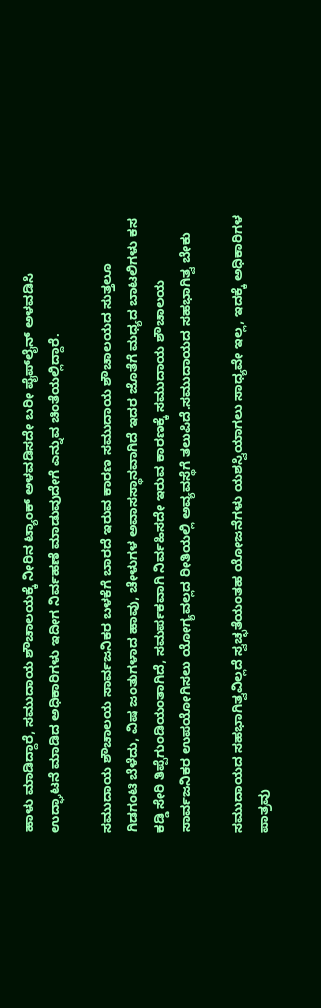ಹಾಳು ಮಾಡಿದ್ದಾರೆ, ಸಮುದಾಯ ಶೌಚಾಲಯಕ್ಕೆ ನೀರಿನ ಟ್ಯಾಂಕ್ ಅಳವಡಿಸದೇ ಬರೀ ಪೈಪ್‌ಲೈನ್ ಅಳವಡಿಸಿ ಉದ್ಘಾಟನೆ ಮಾಡಿದ ಅಧಿಕಾರಿಗಳು ಇದೀಗ ನಿರ್ವಹಣೆ ಮಾಡುವುದೇಗೆ ಎನ್ನುವ ಚಿಂತೆಯಲ್ಲಿದ್ದಾರೆ.

ಸಮುದಾಯ ಶೌಚಾಲಯ ಸಾರ್ವಜನಿಕರ ಬಳಕೆಗೆ ಬಾರದೆ ಇರುವ ಕಾರಣ ಸಮುದಾಯ ಶೌಚಾಲಯದ ಸುತ್ತಲೂ ಗಿಡಗಂಟಿ ಬೆಳೆದು, ವಿಷ ಜಂತುಗಳಾದ ಹಾವು, ಚೇಳುಗಳ ಅವಾಸಸ್ಥಾನವಾಗಿದೆ ಇದರ ಜೊತೆಗೆ ಮಧ್ಯದ ಬಾಟಲಿಗಳು ಕಸ ಕಡ್ಡಿ ಸೇರಿ ತಿಪ್ಪೆಗುಂಡಿಯಂತಾಗಿದೆ, ಸಮರ್ಪಕವಾಗಿ ನಿರ್ವಹಿಸದೇ ಇರುವ ಕಾರಣಕ್ಕೆ ಸಮುದಾಯ ಶೌಚಾಲಯ ಸಾರ್ವಜನಿಕರ ಉಪಯೋಗಿಸಲು ಯೋಗ್ಯವಲ್ಲದ ರೀತಿಯಲ್ಲಿ ಅವ್ಯವಸ್ಥೆಗೆ ತಲುಪಿದೆ.ಸಮುದಾಯದ ಸಹಭಾಗಿತ್ವ ಬೇಕು

ಸಮುದಾಯದ ಸಹಭಾಗಿತ್ವವಿಲ್ಲದೆ ಸ್ವಚ್ಛತೆಯಂತಹ ಯೋಜನೆಗಳು ಯಶಸ್ವಿಯಾಗಲು ಸಾಧ್ಯವೇ ಇಲ್ಲ, ಇದಕ್ಕೆ ಅಧಿಕಾರಿಗಳ ಪಾತ್ರವು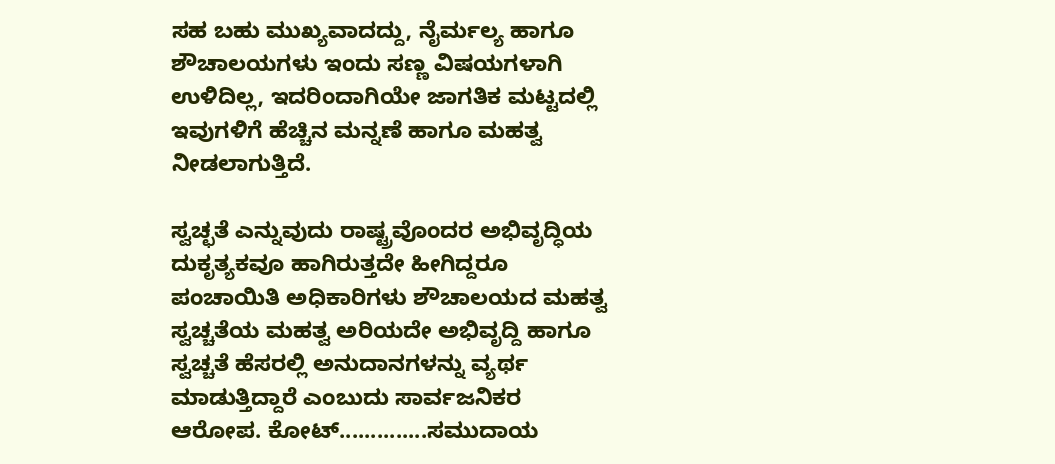ಸಹ ಬಹು ಮುಖ್ಯವಾದದ್ದು, ನೈರ್ಮಲ್ಯ ಹಾಗೂ ಶೌಚಾಲಯಗಳು ಇಂದು ಸಣ್ಣ ವಿಷಯಗಳಾಗಿ ಉಳಿದಿಲ್ಲ, ಇದರಿಂದಾಗಿಯೇ ಜಾಗತಿಕ ಮಟ್ಟದಲ್ಲಿ ಇವುಗಳಿಗೆ ಹೆಚ್ಚಿನ ಮನ್ನಣೆ ಹಾಗೂ ಮಹತ್ವ ನೀಡಲಾಗುತ್ತಿದೆ.

ಸ್ವಚ್ಛತೆ ಎನ್ನುವುದು ರಾಷ್ಟ್ರವೊಂದರ ಅಭಿವೃದ್ಧಿಯ ದುಕೃತ್ಯಕವೂ ಹಾಗಿರುತ್ತದೇ ಹೀಗಿದ್ದರೂ ಪಂಚಾಯಿತಿ ಅಧಿಕಾರಿಗಳು ಶೌಚಾಲಯದ ಮಹತ್ವ ಸ್ವಚ್ಚತೆಯ ಮಹತ್ವ ಅರಿಯದೇ ಅಭಿವೃದ್ದಿ ಹಾಗೂ ಸ್ವಚ್ಚತೆ ಹೆಸರಲ್ಲಿ ಅನುದಾನಗಳನ್ನು ವ್ಯರ್ಥ ಮಾಡುತ್ತಿದ್ದಾರೆ ಎಂಬುದು ಸಾರ್ವಜನಿಕರ ಆರೋಪ. ಕೋಟ್..............ಸಮುದಾಯ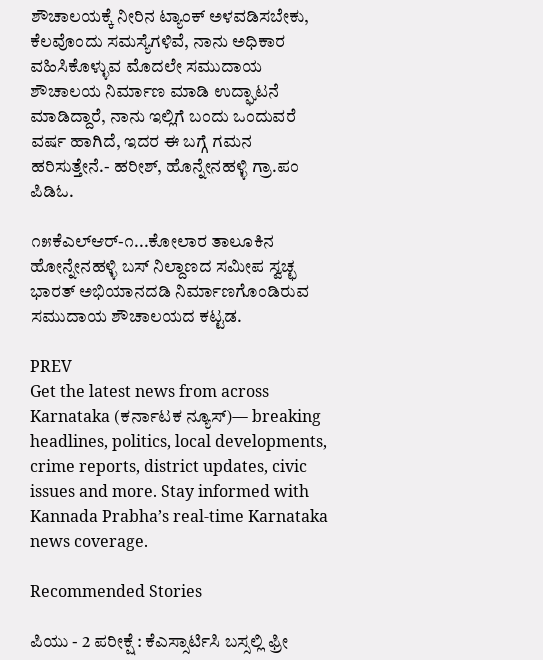ಶೌಚಾಲಯಕ್ಕೆ ನೀರಿನ ಟ್ಯಾಂಕ್ ಅಳವಡಿಸಬೇಕು, ಕೆಲವೊಂದು ಸಮಸ್ಯೆಗಳಿವೆ, ನಾನು ಅಧಿಕಾರ ವಹಿಸಿಕೊಳ್ಳುವ ಮೊದಲೇ ಸಮುದಾಯ ಶೌಚಾಲಯ ನಿರ್ಮಾಣ ಮಾಡಿ ಉದ್ಘಾಟನೆ ಮಾಡಿದ್ದಾರೆ, ನಾನು ಇಲ್ಲಿಗೆ ಬಂದು ಒಂದುವರೆ ವರ್ಷ ಹಾಗಿದೆ, ಇದರ ಈ ಬಗ್ಗೆ ಗಮನ ಹರಿಸುತ್ತೇನೆ.- ಹರೀಶ್, ಹೊನ್ನೇನಹಳ್ಳಿ ಗ್ರಾ.ಪಂ ಪಿಡಿಓ.

೧೫ಕೆಎಲ್‌ಆರ್-೧...ಕೋಲಾರ ತಾಲೂಕಿನ ಹೋನ್ನೇನಹಳ್ಳಿ ಬಸ್ ನಿಲ್ದಾಣದ ಸಮೀಪ ಸ್ವಚ್ಛ ಭಾರತ್ ಅಭಿಯಾನದಡಿ ನಿರ್ಮಾಣಗೊಂಡಿರುವ ಸಮುದಾಯ ಶೌಚಾಲಯದ ಕಟ್ಟಡ.

PREV
Get the latest news from across Karnataka (ಕರ್ನಾಟಕ ನ್ಯೂಸ್)— breaking headlines, politics, local developments, crime reports, district updates, civic issues and more. Stay informed with Kannada Prabha’s real‑time Karnataka news coverage.

Recommended Stories

ಪಿಯು - 2 ಪರೀಕ್ಷೆ : ಕೆಎಸ್ಸಾರ್ಟಿಸಿ ಬಸ್ಸಲ್ಲಿ ಫ್ರೀ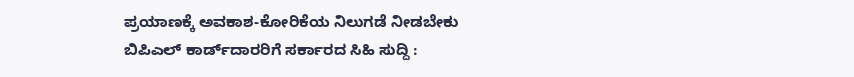ಪ್ರಯಾಣಕ್ಕೆ ಅವಕಾಶ-ಕೋರಿಕೆಯ ನಿಲುಗಡೆ ನೀಡಬೇಕು
ಬಿಪಿಎಲ್ ಕಾರ್ಡ್‌ದಾರರಿಗೆ ಸರ್ಕಾರದ ಸಿಹಿ ಸುದ್ದಿ :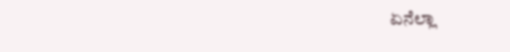ಏನೆಲ್ಲಾ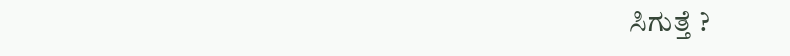ಸಿಗುತ್ತೆ ?